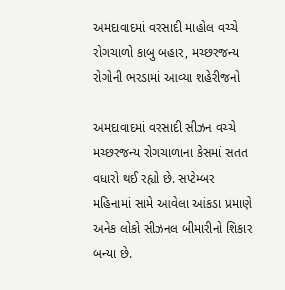અમદાવાદમાં વરસાદી માહોલ વચ્ચે રોગચાળો કાબુ બહાર, મચ્છરજન્ય રોગોની ભરડામાં આવ્યા શહેરીજનો

અમદાવાદમાં વરસાદી સીઝન વચ્ચે મચ્છરજન્ય રોગચાળાના કેસમાં સતત વધારો થઈ રહ્યો છે. સપ્ટેમ્બર મહિનામાં સામે આવેલા આંકડા પ્રમાણે અનેક લોકો સીઝનલ બીમારીનો શિકાર બન્યા છે.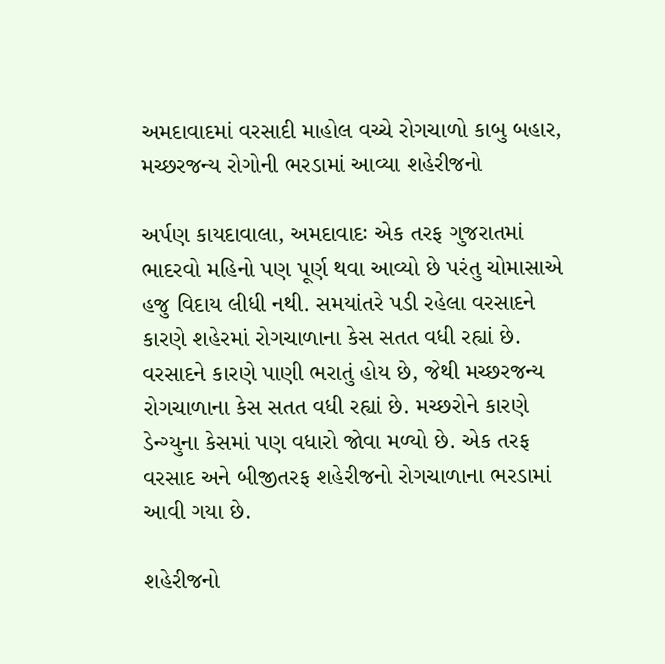અમદાવાદમાં વરસાદી માહોલ વચ્ચે રોગચાળો કાબુ બહાર, મચ્છરજન્ય રોગોની ભરડામાં આવ્યા શહેરીજનો

અર્પણ કાયદાવાલા, અમદાવાદઃ એક તરફ ગુજરાતમાં ભાદરવો મહિનો પણ પૂર્ણ થવા આવ્યો છે પરંતુ ચોમાસાએ હજુ વિદાય લીધી નથી. સમયાંતરે પડી રહેલા વરસાદને કારણે શહેરમાં રોગચાળાના કેસ સતત વધી રહ્યાં છે. વરસાદને કારણે પાણી ભરાતું હોય છે, જેથી મચ્છરજન્ય રોગચાળાના કેસ સતત વધી રહ્યાં છે. મચ્છરોને કારણે ડેન્ગ્યુના કેસમાં પણ વધારો જોવા મળ્યો છે. એક તરફ વરસાદ અને બીજીતરફ શહેરીજનો રોગચાળાના ભરડામાં આવી ગયા છે.

શહેરીજનો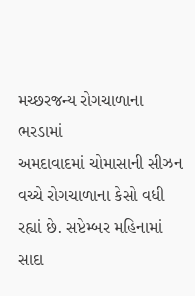મચ્છરજન્ય રોગચાળાના ભરડામાં
અમદાવાદમાં ચોમાસાની સીઝન વચ્ચે રોગચાળાના કેસો વધી રહ્યાં છે. સપ્ટેમ્બર મહિનામાં સાદા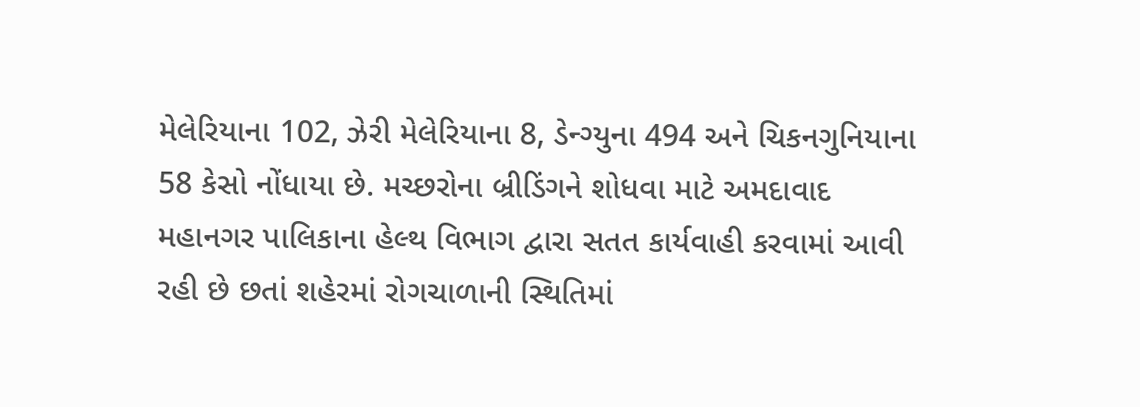મેલેરિયાના 102, ઝેરી મેલેરિયાના 8, ડેન્ગ્યુના 494 અને ચિકનગુનિયાના 58 કેસો નોંધાયા છે. મચ્છરોના બ્રીડિંગને શોધવા માટે અમદાવાદ મહાનગર પાલિકાના હેલ્થ વિભાગ દ્વારા સતત કાર્યવાહી કરવામાં આવી રહી છે છતાં શહેરમાં રોગચાળાની સ્થિતિમાં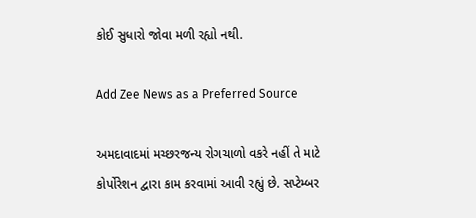કોઈ સુધારો જોવા મળી રહ્યો નથી.

Add Zee News as a Preferred Source

અમદાવાદમાં મચ્છરજન્ય રોગચાળો વકરે નહીં તે માટે કોર્પોરેશન દ્વારા કામ કરવામાં આવી રહ્યું છે. સપ્ટેમ્બર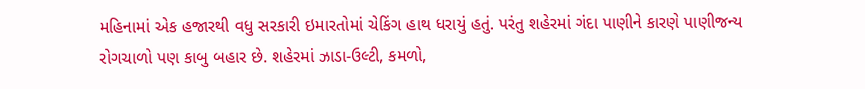મહિનામાં એક હજારથી વધુ સરકારી ઇમારતોમાં ચેકિંગ હાથ ધરાયું હતું. પરંતુ શહેરમાં ગંદા પાણીને કારણે પાણીજન્ય રોગચાળો પણ કાબુ બહાર છે. શહેરમાં ઝાડા-ઉલ્ટી, કમળો,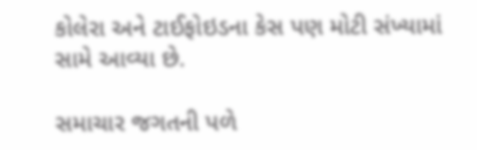કોલેરા અને ટાઈફોઇડના કેસ પણ મોટી સંખ્યામાં સામે આવ્યા છે.

સમાચાર જગતની પળે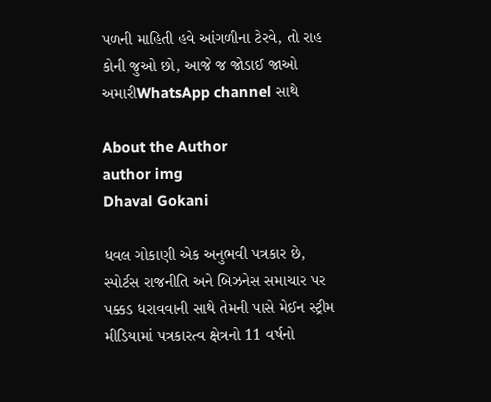પળની માહિતી હવે આંગળીના ટેરવે, તો રાહ કોની જુઓ છો, આજે જ જોડાઈ જાઓ અમારીWhatsApp channel સાથે

About the Author
author img
Dhaval Gokani

ધવલ ગોકાણી એક અનુભવી પત્રકાર છે, સ્પોર્ટસ રાજનીતિ અને બિઝનેસ સમાચાર પર પક્કડ ધરાવવાની સાથે તેમની પાસે મેઈન સ્ટ્રીમ મીડિયામાં પત્રકારત્વ ક્ષેત્રનો 11 વર્ષનો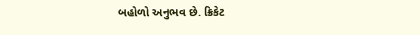બહોળો અનુભવ છે. ક્રિકેટ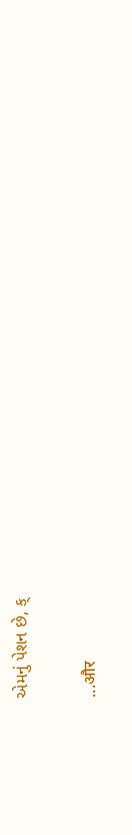એમનું પેશન છે, ક્

...और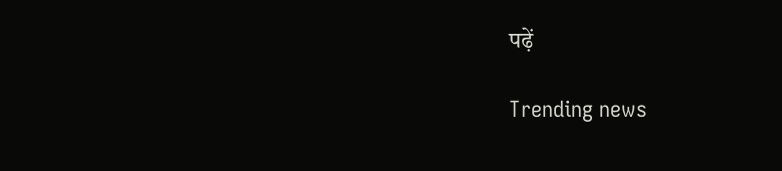पढ़ें

Trending news